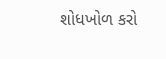શોધખોળ કરો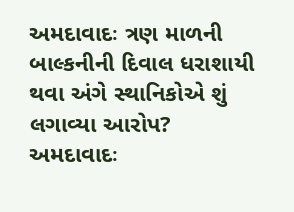અમદાવાદઃ ત્રણ માળની બાલ્કનીની દિવાલ ધરાશાયી થવા અંગે સ્થાનિકોએ શું લગાવ્યા આરોપ?
અમદાવાદઃ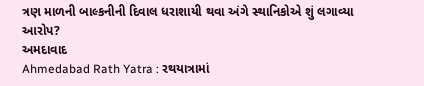ત્રણ માળની બાલ્કનીની દિવાલ ધરાશાયી થવા અંગે સ્થાનિકોએ શું લગાવ્યા આરોપ?
અમદાવાદ
Ahmedabad Rath Yatra : રથયાત્રામાં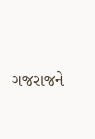ગજરાજને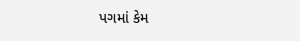પગમાં કેમ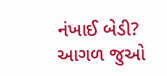નંખાઈ બેડી?
આગળ જુઓ